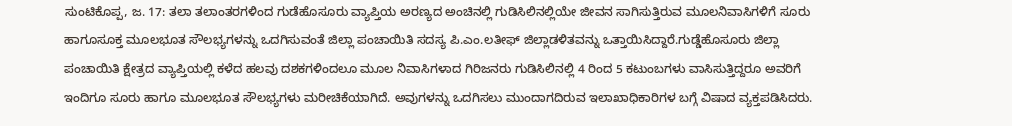ಸುಂಟಿಕೊಪ್ಪ, ಜ. 17: ತಲಾ ತಲಾಂತರಗಳಿಂದ ಗುಡೆಹೊಸೂರು ವ್ಯಾಪ್ತಿಯ ಅರಣ್ಯದ ಅಂಚಿನಲ್ಲಿ ಗುಡಿಸಿಲಿನಲ್ಲಿಯೇ ಜೀವನ ಸಾಗಿಸುತ್ತಿರುವ ಮೂಲನಿವಾಸಿಗಳಿಗೆ ಸೂರು ಹಾಗೂಸೂಕ್ತ ಮೂಲಭೂತ ಸೌಲಭ್ಯಗಳನ್ನು ಒದಗಿಸುವಂತೆ ಜಿಲ್ಲಾ ಪಂಚಾಯಿತಿ ಸದಸ್ಯ ಪಿ.ಎಂ.ಲತೀಫ್ ಜಿಲ್ಲಾಡಳಿತವನ್ನು ಒತ್ತಾಯಿಸಿದ್ದಾರೆ.ಗುಡ್ಡೆಹೊಸೂರು ಜಿಲ್ಲಾ ಪಂಚಾಯಿತಿ ಕ್ಷೇತ್ರದ ವ್ಯಾಪ್ತಿಯಲ್ಲಿ ಕಳೆದ ಹಲವು ದಶಕಗಳಿಂದಲೂ ಮೂಲ ನಿವಾಸಿಗಳಾದ ಗಿರಿಜನರು ಗುಡಿಸಿಲಿನಲ್ಲಿ 4 ರಿಂದ 5 ಕಟುಂಬಗಳು ವಾಸಿಸುತ್ತಿದ್ದರೂ ಅವರಿಗೆ ಇಂದಿಗೂ ಸೂರು ಹಾಗೂ ಮೂಲಭೂತ ಸೌಲಭ್ಯಗಳು ಮರೀಚಿಕೆಯಾಗಿದೆ. ಅವುಗಳನ್ನು ಒದಗಿಸಲು ಮುಂದಾಗದಿರುವ ಇಲಾಖಾಧಿಕಾರಿಗಳ ಬಗ್ಗೆ ವಿಷಾದ ವ್ಯಕ್ತಪಡಿಸಿದರು.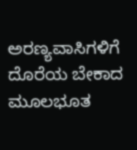ಅರಣ್ಯವಾಸಿಗಳಿಗೆ ದೊರೆಯ ಬೇಕಾದ ಮೂಲಭೂತ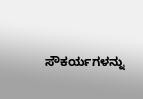ಸೌಕರ್ಯಗಳನ್ನು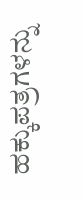ಹಕ್ಕುಪತ್ರಗಳನ್ನು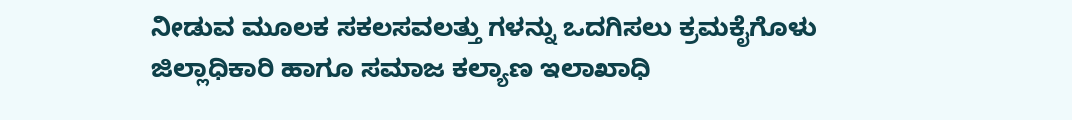ನೀಡುವ ಮೂಲಕ ಸಕಲಸವಲತ್ತು ಗಳನ್ನು ಒದಗಿಸಲು ಕ್ರಮಕೈಗೊಳು ಜಿಲ್ಲಾಧಿಕಾರಿ ಹಾಗೂ ಸಮಾಜ ಕಲ್ಯಾಣ ಇಲಾಖಾಧಿ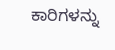ಕಾರಿಗಳನ್ನು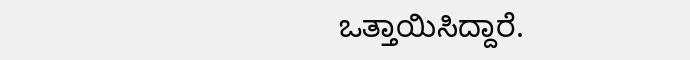ಒತ್ತಾಯಿಸಿದ್ದಾರೆ.